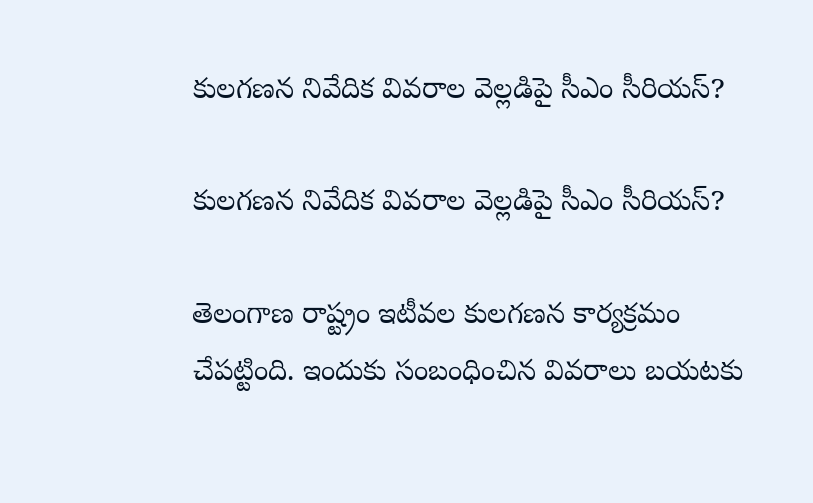కుల‌గ‌ణ‌న నివేదిక వివ‌రాల వెల్ల‌డిపై సీఎం సీరియ‌స్‌?

కుల‌గ‌ణ‌న నివేదిక వివ‌రాల వెల్ల‌డిపై సీఎం సీరియ‌స్‌?

తెలంగాణ రాష్ట్రం ఇటీవ‌ల కుల‌గ‌ణ‌న కార్య‌క్ర‌మం చేప‌ట్టింది. ఇందుకు సంబంధించిన వివ‌రాలు బ‌య‌ట‌కు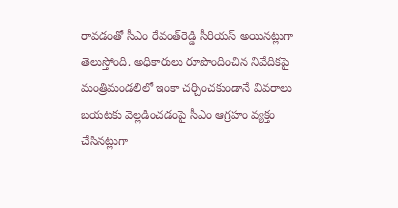రావ‌డంతో సీఎం రేవంత్‌రెడ్డి సీరియ‌స్ అయిన‌ట్లుగా తెలుస్తోంది. అధికారులు రూపొందించిన నివేదిక‌పై మంత్రిమండ‌లిలో ఇంకా చ‌ర్చించ‌కుండానే వివ‌రాలు బ‌య‌ట‌కు వెల్ల‌డించ‌డంపై సీఎం ఆగ్ర‌హం వ్య‌క్తం చేసిన‌ట్లుగా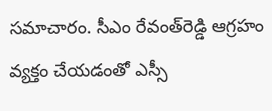స‌మాచారం. సీఎం రేవంత్‌రెడ్డి ఆగ్ర‌హం వ్య‌క్తం చేయ‌డంతో ఎస్సీ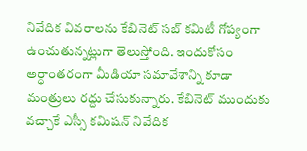నివేదిక వివ‌రాలను కేబినెట్ స‌బ్ క‌మిటీ గోప్యంగా ఉంచుతున్నట్లుగా తెలుస్తోంది. ఇందుకోసం అర్ధాంత‌రంగా మీడియా స‌మావేశాన్ని కూడా మంత్రులు ర‌ద్దు చేసుకున్నారు. కేబినెట్ ముందుకు వ‌చ్చాకే ఎస్సీ క‌మిష‌న్ నివేదిక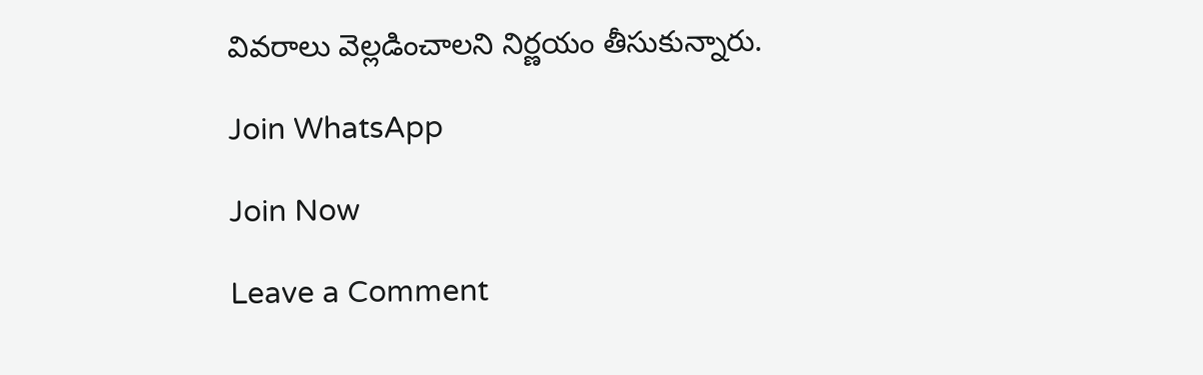వివ‌రాలు వెల్ల‌డించాల‌ని నిర్ణ‌యం తీసుకున్నారు.

Join WhatsApp

Join Now

Leave a Comment